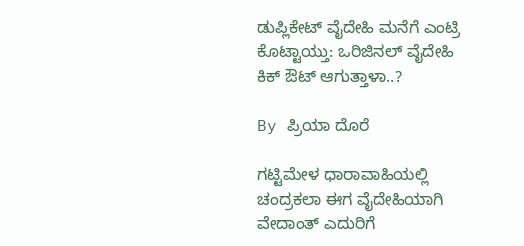ಡುಪ್ಲಿಕೇಟ್ ವೈದೇಹಿ ಮನೆಗೆ ಎಂಟ್ರಿ ಕೊಟ್ಟಾಯ್ತು: ಒರಿಜಿನಲ್ ವೈದೇಹಿ ಕಿಕ್ ಔಟ್ ಆಗುತ್ತಾಳಾ..?

By ಪ್ರಿಯಾ ದೊರೆ

ಗಟ್ಟಿಮೇಳ ಧಾರಾವಾಹಿಯಲ್ಲಿ ಚಂದ್ರಕಲಾ ಈಗ ವೈದೇಹಿಯಾಗಿ ವೇದಾಂತ್ ಎದುರಿಗೆ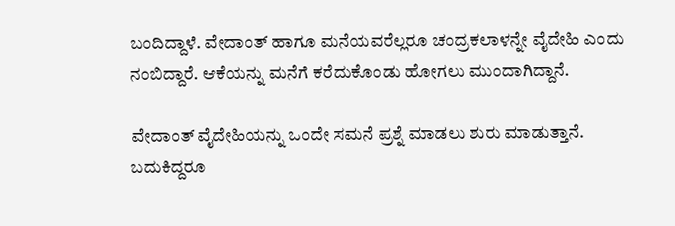ಬಂದಿದ್ದಾಳೆ. ವೇದಾಂತ್ ಹಾಗೂ ಮನೆಯವರೆಲ್ಲರೂ ಚಂದ್ರಕಲಾಳನ್ನೇ ವೈದೇಹಿ ಎಂದು ನಂಬಿದ್ದಾರೆ. ಆಕೆಯನ್ನು ಮನೆಗೆ ಕರೆದುಕೊಂಡು ಹೋಗಲು ಮುಂದಾಗಿದ್ದಾನೆ.

ವೇದಾಂತ್ ವೈದೇಹಿಯನ್ನು ಒಂದೇ ಸಮನೆ ಪ್ರಶ್ನೆ ಮಾಡಲು ಶುರು ಮಾಡುತ್ತಾನೆ. ಬದುಕಿದ್ದರೂ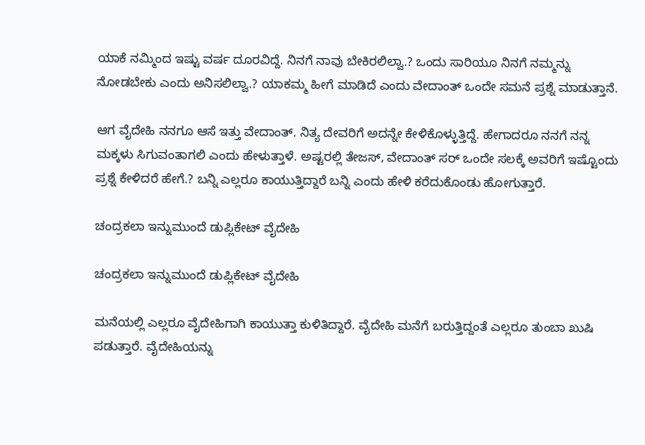ಯಾಕೆ ನಮ್ಮಿಂದ ಇಷ್ಟು ವರ್ಷ ದೂರವಿದ್ದೆ. ನಿನಗೆ ನಾವು ಬೇಕಿರಲಿಲ್ವಾ.? ಒಂದು ಸಾರಿಯೂ ನಿನಗೆ ನಮ್ಮನ್ನು ನೋಡಬೇಕು ಎಂದು ಅನಿಸಲಿಲ್ವಾ.? ಯಾಕಮ್ಮ ಹೀಗೆ ಮಾಡಿದೆ ಎಂದು ವೇದಾಂತ್ ಒಂದೇ ಸಮನೆ ಪ್ರಶ್ನೆ ಮಾಡುತ್ತಾನೆ.

ಆಗ ವೈದೇಹಿ ನನಗೂ ಆಸೆ ಇತ್ತು ವೇದಾಂತ್. ನಿತ್ಯ ದೇವರಿಗೆ ಅದನ್ನೇ ಕೇಳಿಕೊಳ್ಳುತ್ತಿದ್ದೆ. ಹೇಗಾದರೂ ನನಗೆ ನನ್ನ ಮಕ್ಕಳು ಸಿಗುವಂತಾಗಲಿ ಎಂದು ಹೇಳುತ್ತಾಳೆ. ಅಷ್ಟರಲ್ಲಿ ತೇಜಸ್, ವೇದಾಂತ್ ಸರ್ ಒಂದೇ ಸಲಕ್ಕೆ ಅವರಿಗೆ ಇಷ್ಟೊಂದು ಪ್ರಶ್ನೆ ಕೇಳಿದರೆ ಹೇಗೆ.? ಬನ್ನಿ ಎಲ್ಲರೂ ಕಾಯುತ್ತಿದ್ದಾರೆ ಬನ್ನಿ ಎಂದು ಹೇಳಿ ಕರೆದುಕೊಂಡು ಹೋಗುತ್ತಾರೆ.

ಚಂದ್ರಕಲಾ ಇನ್ನುಮುಂದೆ ಡುಪ್ಲಿಕೇಟ್ ವೈದೇಹಿ

ಚಂದ್ರಕಲಾ ಇನ್ನುಮುಂದೆ ಡುಪ್ಲಿಕೇಟ್ ವೈದೇಹಿ

ಮನೆಯಲ್ಲಿ ಎಲ್ಲರೂ ವೈದೇಹಿಗಾಗಿ ಕಾಯುತ್ತಾ ಕುಳಿತಿದ್ದಾರೆ. ವೈದೇಹಿ ಮನೆಗೆ ಬರುತ್ತಿದ್ದಂತೆ ಎಲ್ಲರೂ ತುಂಬಾ ಖುಷಿ ಪಡುತ್ತಾರೆ. ವೈದೇಹಿಯನ್ನು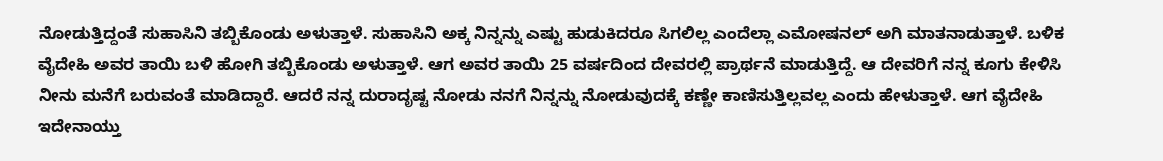ನೋಡುತ್ತಿದ್ದಂತೆ ಸುಹಾಸಿನಿ ತಬ್ಬಿಕೊಂಡು ಅಳುತ್ತಾಳೆ. ಸುಹಾಸಿನಿ ಅಕ್ಕ ನಿನ್ನನ್ನು ಎಷ್ಟು ಹುಡುಕಿದರೂ ಸಿಗಲಿಲ್ಲ ಎಂದೆಲ್ಲಾ ಎಮೋಷನಲ್ ಅಗಿ ಮಾತನಾಡುತ್ತಾಳೆ. ಬಳಿಕ ವೈದೇಹಿ ಅವರ ತಾಯಿ ಬಳಿ ಹೋಗಿ ತಬ್ಬಿಕೊಂಡು ಅಳುತ್ತಾಳೆ. ಆಗ ಅವರ ತಾಯಿ 25 ವರ್ಷದಿಂದ ದೇವರಲ್ಲಿ ಪ್ರಾರ್ಥನೆ ಮಾಡುತ್ತಿದ್ದೆ. ಆ ದೇವರಿಗೆ ನನ್ನ ಕೂಗು ಕೇಳಿಸಿ ನೀನು ಮನೆಗೆ ಬರುವಂತೆ ಮಾಡಿದ್ದಾರೆ. ಆದರೆ ನನ್ನ ದುರಾದೃಷ್ಟ ನೋಡು ನನಗೆ ನಿನ್ನನ್ನು ನೋಡುವುದಕ್ಕೆ ಕಣ್ಣೇ ಕಾಣಿಸುತ್ತಿಲ್ಲವಲ್ಲ ಎಂದು ಹೇಳುತ್ತಾಳೆ. ಆಗ ವೈದೇಹಿ ಇದೇನಾಯ್ತು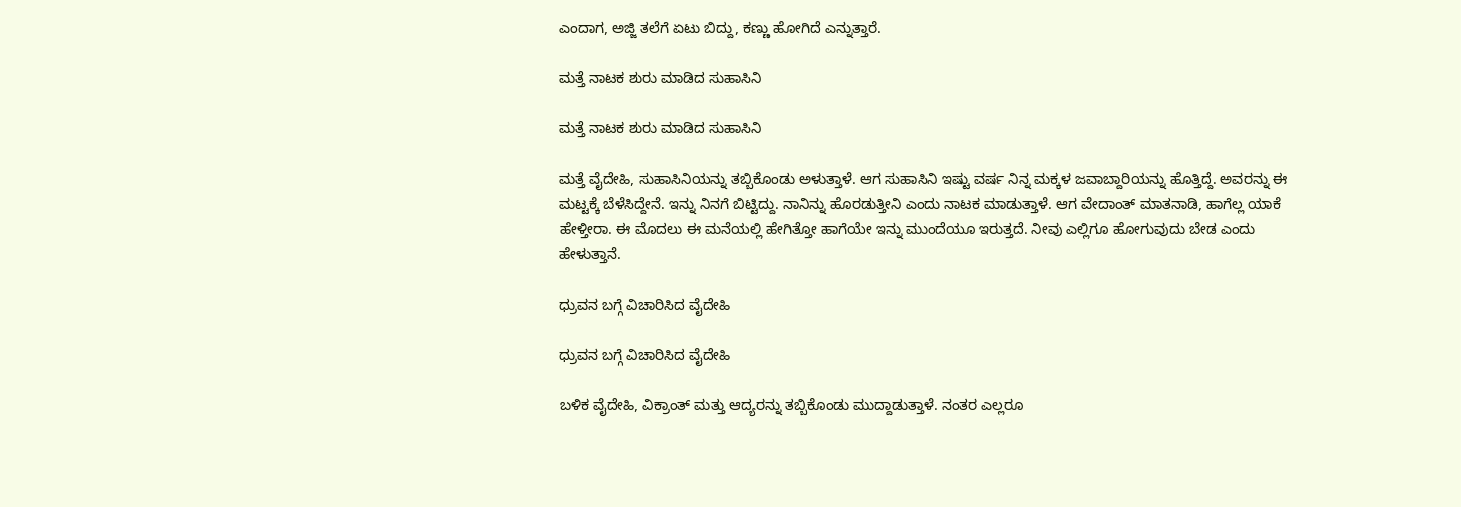ಎಂದಾಗ, ಅಜ್ಜಿ ತಲೆಗೆ ಏಟು ಬಿದ್ದು, ಕಣ್ಣು ಹೋಗಿದೆ ಎನ್ನುತ್ತಾರೆ.

ಮತ್ತೆ ನಾಟಕ ಶುರು ಮಾಡಿದ ಸುಹಾಸಿನಿ

ಮತ್ತೆ ನಾಟಕ ಶುರು ಮಾಡಿದ ಸುಹಾಸಿನಿ

ಮತ್ತೆ ವೈದೇಹಿ, ಸುಹಾಸಿನಿಯನ್ನು ತಬ್ಬಿಕೊಂಡು ಅಳುತ್ತಾಳೆ. ಆಗ ಸುಹಾಸಿನಿ ಇಷ್ಟು ವರ್ಷ ನಿನ್ನ ಮಕ್ಕಳ ಜವಾಬ್ದಾರಿಯನ್ನು ಹೊತ್ತಿದ್ದೆ. ಅವರನ್ನು ಈ ಮಟ್ಟಕ್ಕೆ ಬೆಳೆಸಿದ್ದೇನೆ. ಇನ್ನು ನಿನಗೆ ಬಿಟ್ಟಿದ್ದು. ನಾನಿನ್ನು ಹೊರಡುತ್ತೀನಿ ಎಂದು ನಾಟಕ ಮಾಡುತ್ತಾಳೆ. ಆಗ ವೇದಾಂತ್ ಮಾತನಾಡಿ, ಹಾಗೆಲ್ಲ ಯಾಕೆ ಹೇಳ್ತೀರಾ. ಈ ಮೊದಲು ಈ ಮನೆಯಲ್ಲಿ ಹೇಗಿತ್ತೋ ಹಾಗೆಯೇ ಇನ್ನು ಮುಂದೆಯೂ ಇರುತ್ತದೆ. ನೀವು ಎಲ್ಲಿಗೂ ಹೋಗುವುದು ಬೇಡ ಎಂದು ಹೇಳುತ್ತಾನೆ.

ಧ್ರುವನ ಬಗ್ಗೆ ವಿಚಾರಿಸಿದ ವೈದೇಹಿ

ಧ್ರುವನ ಬಗ್ಗೆ ವಿಚಾರಿಸಿದ ವೈದೇಹಿ

ಬಳಿಕ ವೈದೇಹಿ, ವಿಕ್ರಾಂತ್ ಮತ್ತು ಆದ್ಯರನ್ನು ತಬ್ಬಿಕೊಂಡು ಮುದ್ದಾಡುತ್ತಾಳೆ. ನಂತರ ಎಲ್ಲರೂ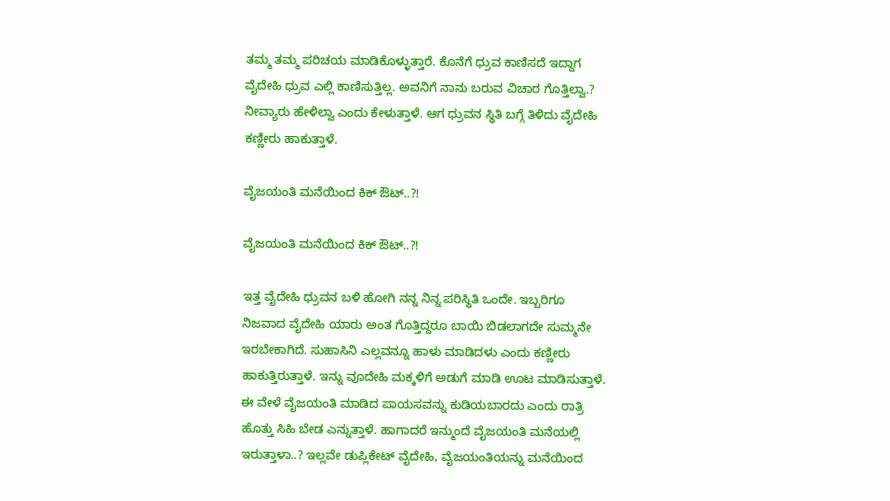ತಮ್ಮ ತಮ್ಮ ಪರಿಚಯ ಮಾಡಿಕೊಳ್ಳುತ್ತಾರೆ. ಕೊನೆಗೆ ಧ್ರುವ ಕಾಣಿಸದೆ ಇದ್ದಾಗ ವೈದೇಹಿ ಧ್ರುವ ಎಲ್ಲಿ ಕಾಣಿಸುತ್ತಿಲ್ಲ. ಅವನಿಗೆ ನಾನು ಬರುವ ವಿಚಾರ ಗೊತ್ತಿಲ್ವಾ.? ನೀವ್ಯಾರು ಹೇಳಿಲ್ವಾ ಎಂದು ಕೇಳುತ್ತಾಳೆ. ಆಗ ಧ್ರುವನ ಸ್ಥಿತಿ ಬಗ್ಗೆ ತಿಳಿದು ವೈದೇಹಿ ಕಣ್ಣೀರು ಹಾಕುತ್ತಾಳೆ.

ವೈಜಯಂತಿ ಮನೆಯಿಂದ ಕಿಕ್ ಔಟ್..?!

ವೈಜಯಂತಿ ಮನೆಯಿಂದ ಕಿಕ್ ಔಟ್..?!

ಇತ್ತ ವೈದೇಹಿ ಧ್ರುವನ ಬಳಿ ಹೋಗಿ ನನ್ನ ನಿನ್ನ ಪರಿಸ್ಥಿತಿ ಒಂದೇ. ಇಬ್ಬರಿಗೂ ನಿಜವಾದ ವೈದೇಹಿ ಯಾರು ಅಂತ ಗೊತ್ತಿದ್ದರೂ ಬಾಯಿ ಬಿಡಲಾಗದೇ ಸುಮ್ಮನೇ ಇರಬೇಕಾಗಿದೆ. ಸುಹಾಸಿನಿ ಎಲ್ಲವನ್ನೂ ಹಾಳು ಮಾಡಿದಳು ಎಂದು ಕಣ್ಣೀರು ಹಾಕುತ್ತಿರುತ್ತಾಳೆ. ಇನ್ನು ವೂದೇಹಿ ಮಕ್ಕಳಿಗೆ ಅಡುಗೆ ಮಾಡಿ ಊಟ ಮಾಡಿಸುತ್ತಾಳೆ. ಈ ವೇಳೆ ವೈಜಯಂತಿ ಮಾಡಿದ ಪಾಯಸವನ್ನು ಕುಡಿಯಬಾರದು ಎಂದು ರಾತ್ರಿ ಹೊತ್ತು ಸಿಹಿ ಬೇಡ ಎನ್ನುತ್ತಾಳೆ. ಹಾಗಾದರೆ ಇನ್ಮುಂದೆ ವೈಜಯಂತಿ ಮನೆಯಲ್ಲಿ ಇರುತ್ತಾಳಾ..? ಇಲ್ಲವೇ ಡುಪ್ಲಿಕೇಟ್ ವೈದೇಹಿ, ವೈಜಯಂತಿಯನ್ನು ಮನೆಯಿಂದ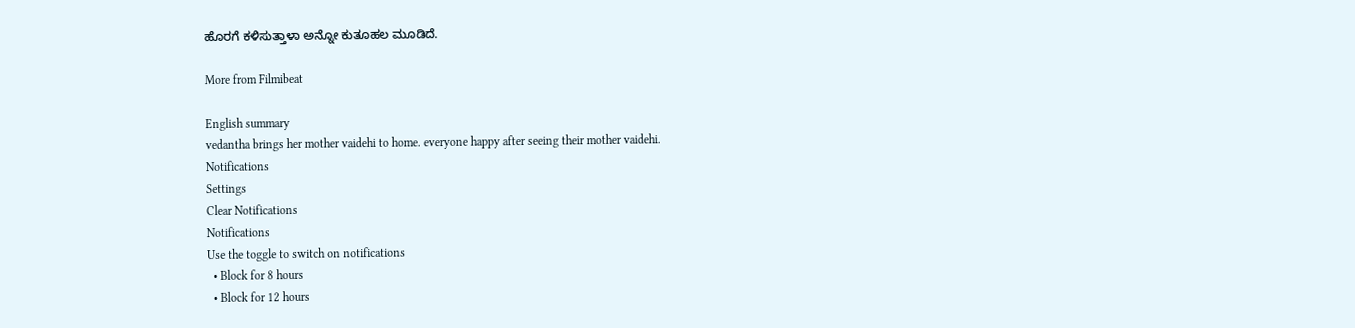ಹೊರಗೆ ಕಳಿಸುತ್ತಾಳಾ ಅನ್ನೋ ಕುತೂಹಲ ಮೂಡಿದೆ.

More from Filmibeat

English summary
vedantha brings her mother vaidehi to home. everyone happy after seeing their mother vaidehi.
Notifications
Settings
Clear Notifications
Notifications
Use the toggle to switch on notifications
  • Block for 8 hours
  • Block for 12 hours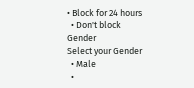• Block for 24 hours
  • Don't block
Gender
Select your Gender
  • Male
  •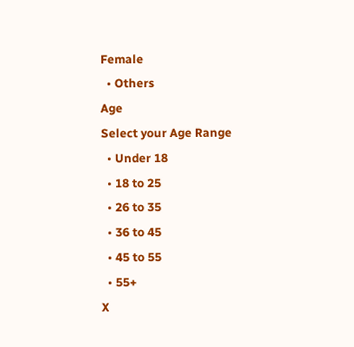Female
  • Others
Age
Select your Age Range
  • Under 18
  • 18 to 25
  • 26 to 35
  • 36 to 45
  • 45 to 55
  • 55+
X